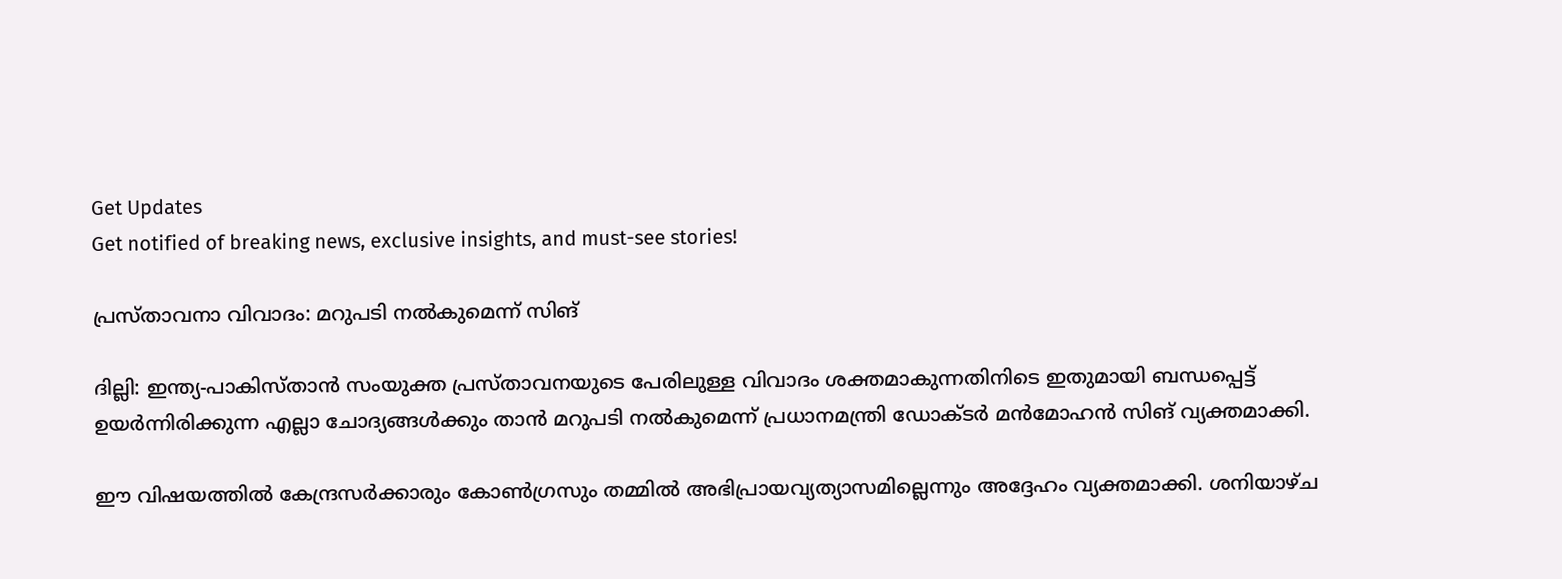Get Updates
Get notified of breaking news, exclusive insights, and must-see stories!

പ്രസ്‌താവനാ വിവാദം: മറുപടി നല്‍കുമെന്ന്‌ സിങ്‌

ദില്ലി: ഇന്ത്യ-പാകിസ്‌താന്‍ സംയുക്ത പ്രസ്‌താവനയുടെ പേരിലുള്ള വിവാദം ശക്തമാകുന്നതിനിടെ ഇതുമായി ബന്ധപ്പെട്ട്‌ ഉയര്‍ന്നിരിക്കുന്ന എല്ലാ ചോദ്യങ്ങള്‍ക്കും താന്‍ മറുപടി നല്‍കുമെന്ന്‌ പ്രധാനമന്ത്രി ഡോക്ടര്‍ മന്‍മോഹന്‍ സിങ്‌ വ്യക്തമാക്കി.

ഈ വിഷയത്തില്‍ കേന്ദ്രസര്‍ക്കാരും കോണ്‍ഗ്രസും തമ്മില്‍ അഭിപ്രായവ്യത്യാസമില്ലെന്നും അദ്ദേഹം വ്യക്തമാക്കി. ശനിയാഴ്‌ച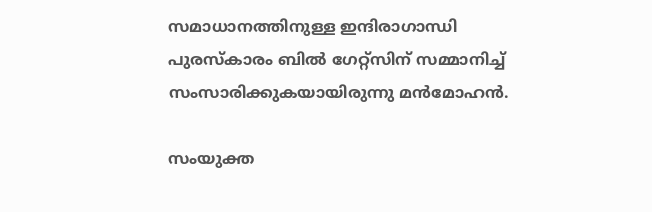സമാധാനത്തിനുള്ള ഇന്ദിരാഗാന്ധി പുരസ്‌കാരം ബില്‍ ഗേറ്റ്‌സിന്‌ സമ്മാനിച്ച്‌ സംസാരിക്കുകയായിരുന്നു മന്‍മോഹന്‍.

സംയുക്ത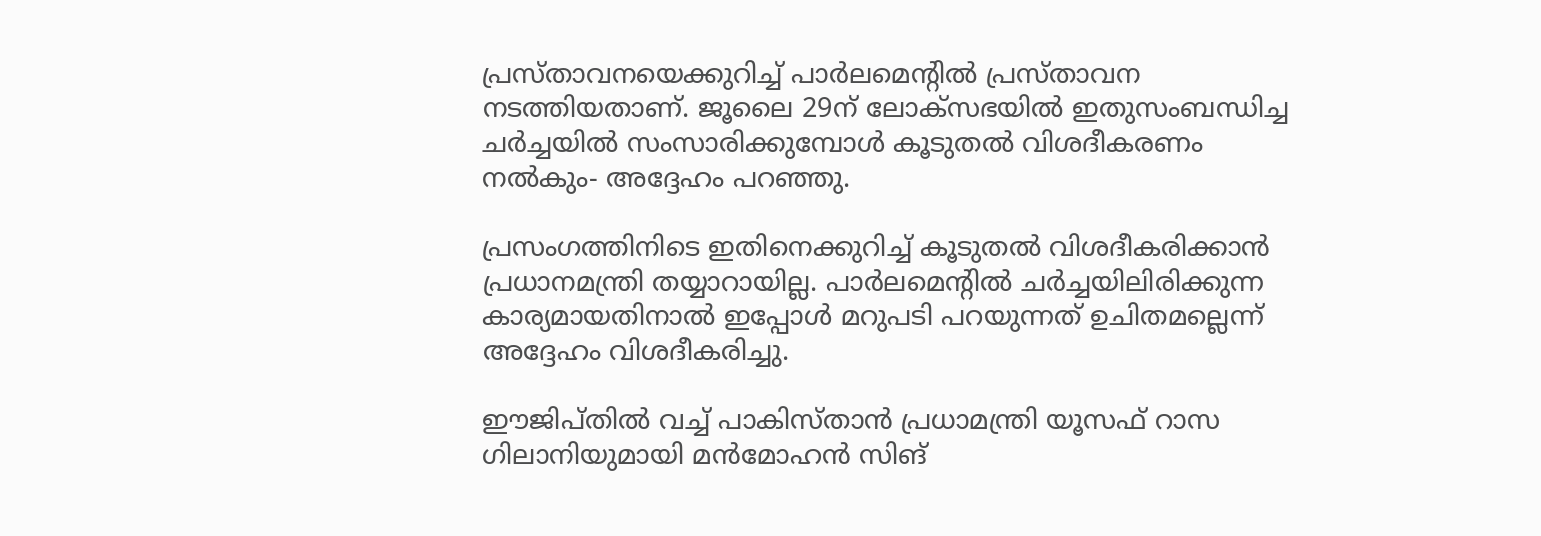പ്രസ്‌താവനയെക്കുറിച്ച്‌ പാര്‍ലമെന്റില്‍ പ്രസ്‌താവന നടത്തിയതാണ്‌. ജൂലൈ 29ന്‌ ലോക്‌സഭയില്‍ ഇതുസംബന്ധിച്ച ചര്‍ച്ചയില്‍ സംസാരിക്കുമ്പോള്‍ കൂടുതല്‍ വിശദീകരണം നല്‍കും- അദ്ദേഹം പറഞ്ഞു.

പ്രസംഗത്തിനിടെ ഇതിനെക്കുറിച്ച്‌ കൂടുതല്‍ വിശദീകരിക്കാന്‍ പ്രധാനമന്ത്രി തയ്യാറായില്ല. പാര്‍ലമെന്റില്‍ ചര്‍ച്ചയിലിരിക്കുന്ന കാര്യമായതിനാല്‍ ഇപ്പോള്‍ മറുപടി പറയുന്നത്‌ ഉചിതമല്ലെന്ന്‌ അദ്ദേഹം വിശദീകരിച്ചു.

ഈജിപ്‌തില്‍ വച്ച്‌ പാകിസ്‌താന്‍ പ്രധാമന്ത്രി യൂസഫ്‌ റാസ ഗിലാനിയുമായി മന്‍മോഹന്‍ സിങ്‌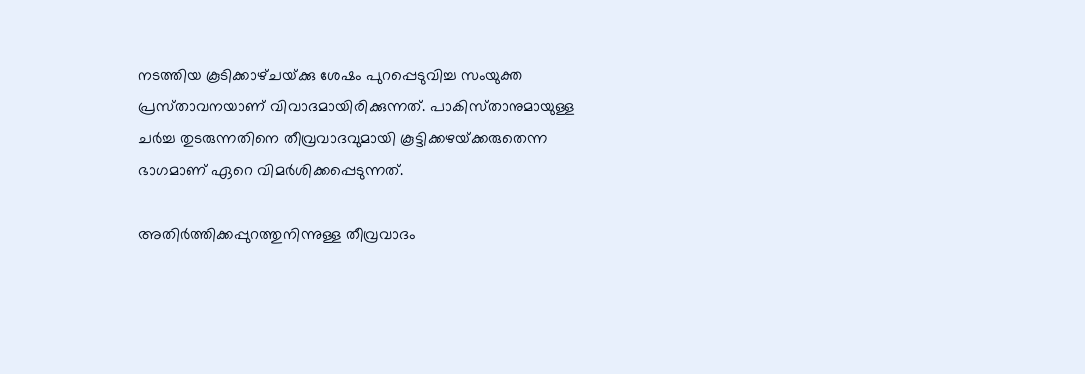നടത്തിയ കൂടിക്കാഴ്‌ചയ്‌ക്കു ശേഷം പുറപ്പെടുവിച്ച സംയുക്ത പ്രസ്‌താവനയാണ്‌ വിവാദമായിരിക്കുന്നത്‌. പാകിസ്‌താനുമായുള്ള ചര്‍ച്ച തുടരുന്നതിനെ തീവ്രവാദവുമായി കൂട്ടിക്കഴയ്‌ക്കരുതെന്ന ഭാഗമാണ്‌ ഏറെ വിമര്‍ശിക്കപ്പെടുന്നത്‌.

അതിര്‍ത്തിക്കപ്പുറത്തുനിന്നുള്ള തീവ്രവാദം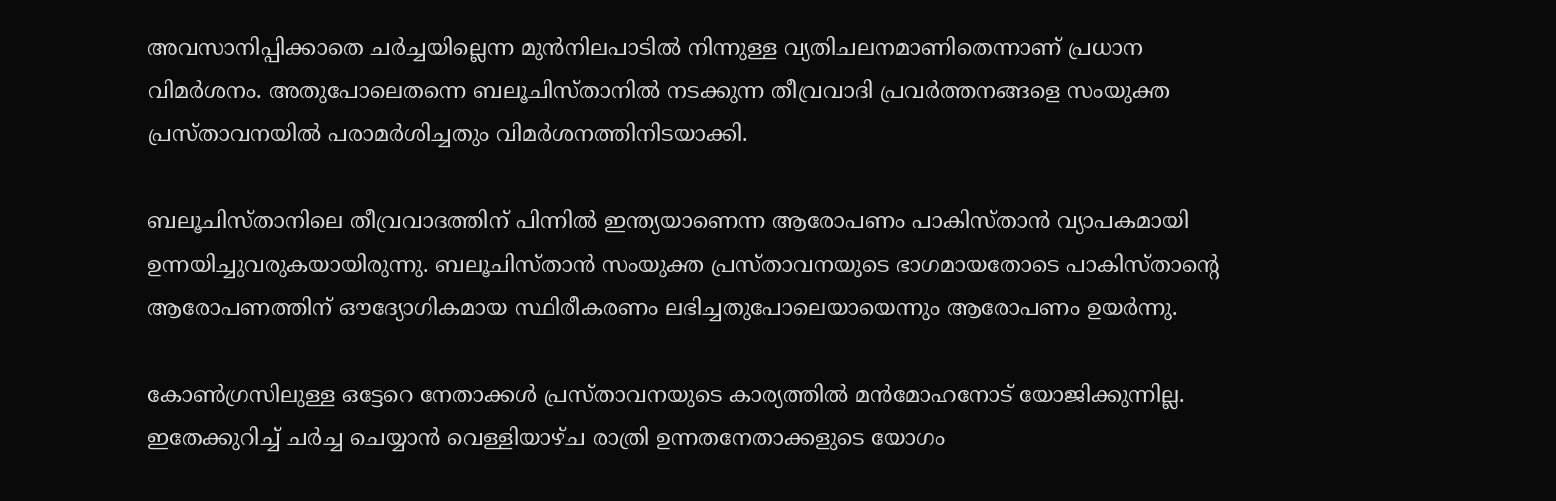അവസാനിപ്പിക്കാതെ ചര്‍ച്ചയില്ലെന്ന മുന്‍നിലപാടില്‍ നിന്നുള്ള വ്യതിചലനമാണിതെന്നാണ്‌ പ്രധാന വിമര്‍ശനം. അതുപോലെതന്നെ ബലൂചിസ്‌താനില്‍ നടക്കുന്ന തീവ്രവാദി പ്രവര്‍ത്തനങ്ങളെ സംയുക്ത പ്രസ്‌താവനയില്‍ പരാമര്‍ശിച്ചതും വിമര്‍ശനത്തിനിടയാക്കി.

ബലൂചിസ്‌താനിലെ തീവ്രവാദത്തിന്‌ പിന്നില്‍ ഇന്ത്യയാണെന്ന ആരോപണം പാകിസ്‌താന്‍ വ്യാപകമായി ഉന്നയിച്ചുവരുകയായിരുന്നു. ബലൂചിസ്‌താന്‍ സംയുക്ത പ്രസ്‌താവനയുടെ ഭാഗമായതോടെ പാകിസ്‌താന്റെ ആരോപണത്തിന്‌ ഔദ്യോഗികമായ സ്ഥിരീകരണം ലഭിച്ചതുപോലെയായെന്നും ആരോപണം ഉയര്‍ന്നു.

കോണ്‍ഗ്രസിലുള്ള ഒട്ടേറെ നേതാക്കള്‍ പ്രസ്‌താവനയുടെ കാര്യത്തില്‍ മന്‍മോഹനോട്‌ യോജിക്കുന്നില്ല. ഇതേക്കുറിച്ച്‌ ചര്‍ച്ച ചെയ്യാന്‍ വെള്ളിയാഴ്‌ച രാത്രി ഉന്നതനേതാക്കളുടെ യോഗം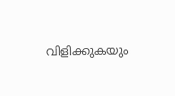വിളിക്കുകയും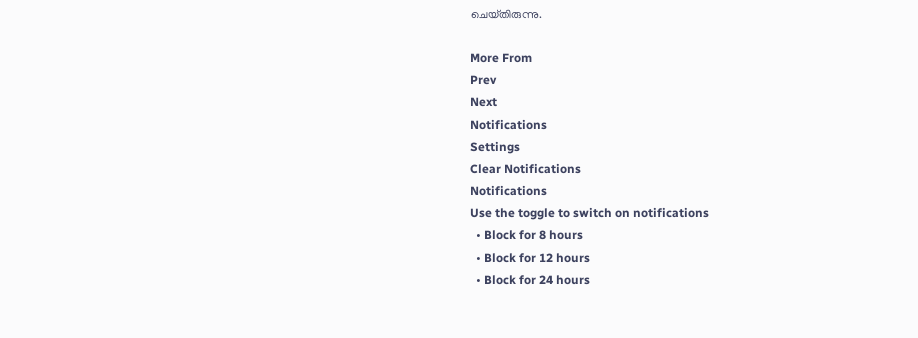ചെയ്‌തിരുന്നു.

More From
Prev
Next
Notifications
Settings
Clear Notifications
Notifications
Use the toggle to switch on notifications
  • Block for 8 hours
  • Block for 12 hours
  • Block for 24 hours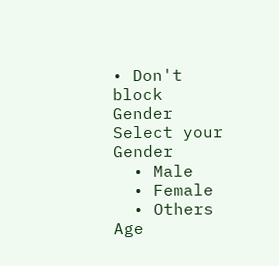• Don't block
Gender
Select your Gender
  • Male
  • Female
  • Others
Age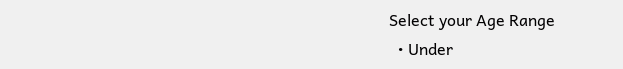Select your Age Range
  • Under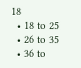18
  • 18 to 25
  • 26 to 35
  • 36 to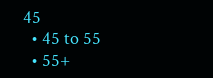45
  • 45 to 55
  • 55+